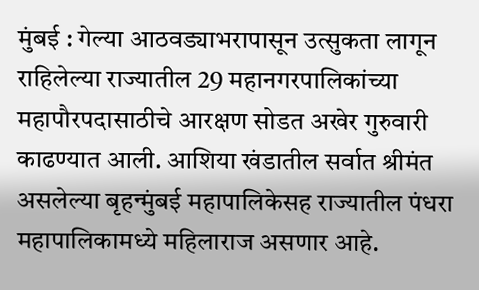मुंबई : गेल्या आठवड्याभरापासून उत्सुकता लागून राहिलेल्या राज्यातील 29 महानगरपालिकांच्या महापौरपदासाठीचे आरक्षण सोडत अखेर गुरुवारी काढण्यात आली. आशिया खंडातील सर्वात श्रीमंत असलेल्या बृहन्मुंबई महापालिकेसह राज्यातील पंधरा महापालिकामध्ये महिलाराज असणार आहे.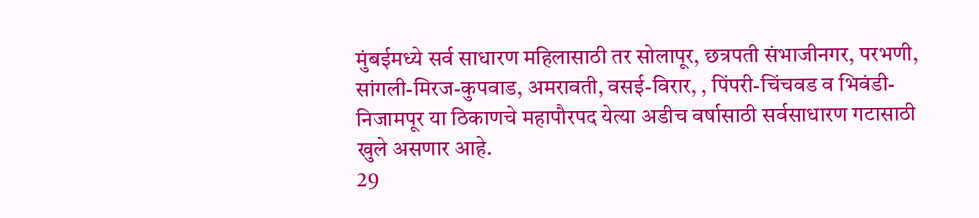मुंबईमध्ये सर्व साधारण महिलासाठी तर सोलापूर, छत्रपती संभाजीनगर, परभणी, सांगली-मिरज-कुपवाड, अमरावती, वसई-विरार, , पिंपरी-चिंचवड व भिवंडी-निजामपूर या ठिकाणचे महापौरपद येत्या अडीच वर्षासाठी सर्वसाधारण गटासाठी खुले असणार आहे.
29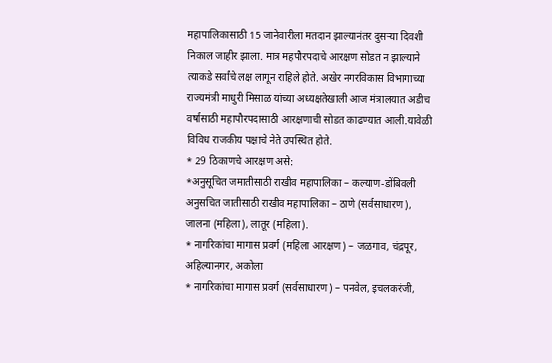महापालिकासाठी 15 जानेवारीला मतदान झाल्यानंतर दुसऱ्या दिवशी निकाल जाहीर झाला. मात्र महपौरपदाचे आरक्षण सोडत न झाल्याने त्याकडे सर्वांचे लक्ष लागून राहिले होते. अखेर नगरविकास विभागाच्या राज्यमंत्री माधुरी मिसाळ यांच्या अध्यक्षतेखाली आज मंत्रालयात अडीच वर्षासाठी महापौरपदासाठी आरक्षणाची सोडत काढण्यात आली.यावेळी विविध राजकीय पक्षाचे नेते उपस्थित होते.
* 29 ठिकाणचे आरक्षण असे:
*अनुसूचित जमातीसाठी राखीव महापालिका – कल्याण-डोंबिवली
अनुसचित जातीसाठी राखीव महापालिका – ठाणे (सर्वसाधारण), जालना (महिला), लातूर (महिला).
* नागरिकांचा मागास प्रवर्ग (महिला आरक्षण) – जळगाव, चंद्रपूर, अहिल्यानगर, अकोला
* नागरिकांचा मागास प्रवर्ग (सर्वसाधारण) – पनवेल, इचलकरंजी,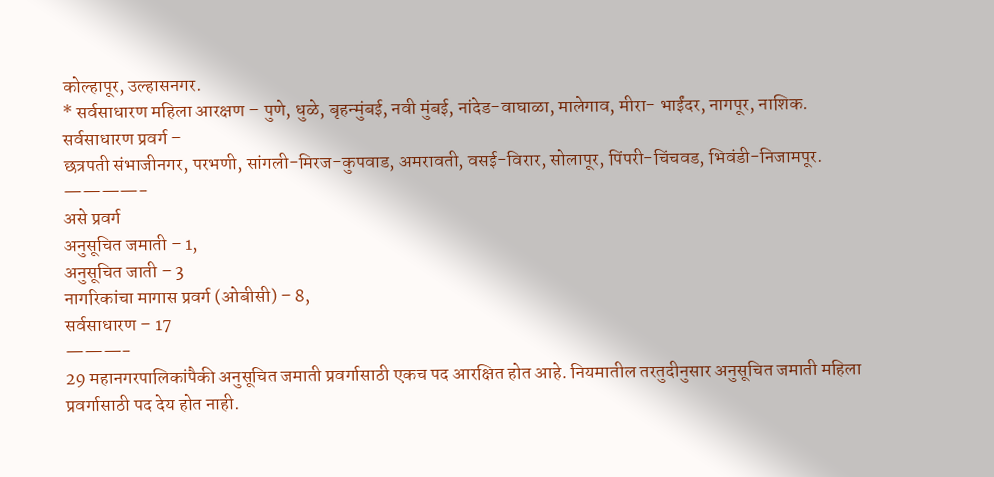कोल्हापूर, उल्हासनगर.
* सर्वसाधारण महिला आरक्षण – पुणे, धुळे, बृहन्मुंबई, नवी मुंबई, नांदेड-वाघाळा, मालेगाव, मीरा- भाईंदर, नागपूर, नाशिक.
सर्वसाधारण प्रवर्ग –
छत्रपती संभाजीनगर, परभणी, सांगली-मिरज-कुपवाड, अमरावती, वसई-विरार, सोलापूर, पिंपरी-चिंचवड, भिवंडी-निजामपूर.
————-
असे प्रवर्ग
अनुसूचित जमाती – 1,
अनुसूचित जाती – 3
नागरिकांचा मागास प्रवर्ग (ओबीसी) – 8,
सर्वसाधारण – 17
———-
29 महानगरपालिकांपैकी अनुसूचित जमाती प्रवर्गासाठी एकच पद आरक्षित होत आहे. नियमातील तरतुदीनुसार अनुसूचित जमाती महिला प्रवर्गासाठी पद देय होत नाही.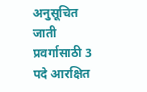अनुसूचित जाती प्रवर्गासाठी 3 पदे आरक्षित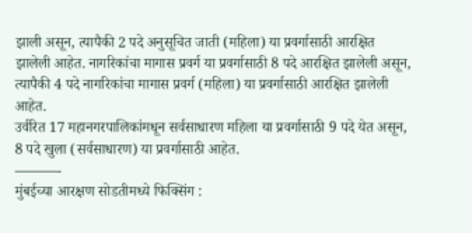झाली असून, त्यापैकी 2 पदे अनुसूचित जाती (महिला) या प्रवर्गासाठी आरक्षित झालेली आहेत. नागरिकांचा मागास प्रवर्ग या प्रवर्गासाठी 8 पदे आरक्षित झालेली असून, त्यापैकी 4 पदे नागरिकांचा मागास प्रवर्ग (महिला) या प्रवर्गासाठी आरक्षित झालेली आहेत.
उर्वरित 17 महानगरपालिकांमधून सर्वसाधारण महिला या प्रवर्गासाठी 9 पदे येत असून, 8 पदे खुला (सर्वसाधारण) या प्रवर्गासाठी आहेत.
———-
मुंबईच्या आरक्षण सोडतीमध्ये फिक्सिंग :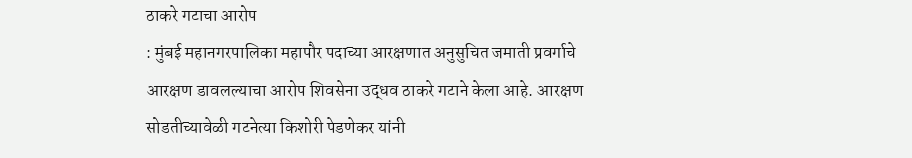ठाकरे गटाचा आरोप
: मुंबई महानगरपालिका महापौर पदाच्या आरक्षणात अनुसुचित जमाती प्रवर्गाचे आरक्षण डावलल्याचा आरोप शिवसेना उद्धव ठाकरे गटाने केला आहे. आरक्षण सोडतीच्यावेळी गटनेत्या किशोरी पेडणेकर यांनी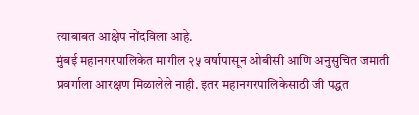त्याबाबत आक्षेप नोंदविला आहे.
मुंबई महानगरपालिकेत मागील २५ वर्षापासून ओबीसी आणि अनुसुचित जमाती प्रवर्गाला आरक्षण मिळालेले नाही. इतर महानगरपालिकेसाठी जी पद्धत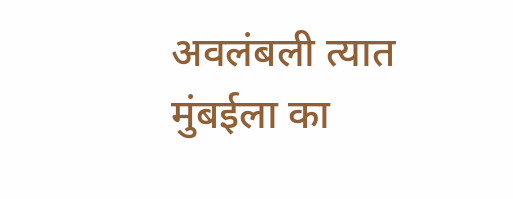अवलंबली त्यात मुंबईला का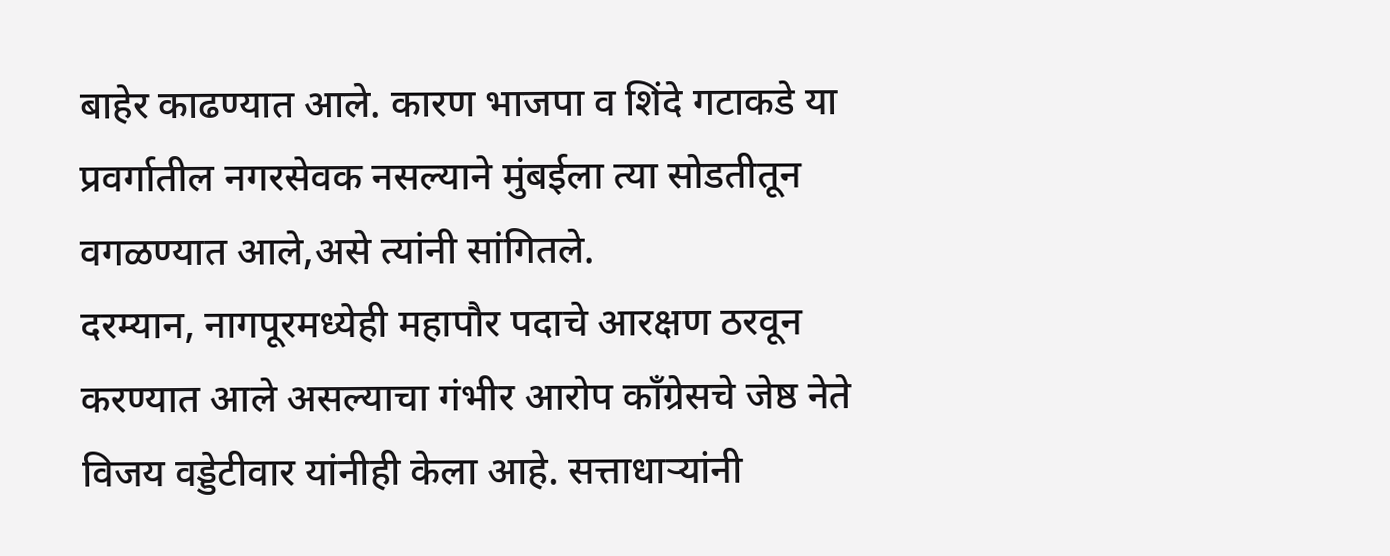बाहेर काढण्यात आले. कारण भाजपा व शिंदे गटाकडे या प्रवर्गातील नगरसेवक नसल्याने मुंबईला त्या सोडतीतून वगळण्यात आले,असे त्यांनी सांगितले.
दरम्यान, नागपूरमध्येही महापौर पदाचे आरक्षण ठरवून करण्यात आले असल्याचा गंभीर आरोप काँग्रेसचे जेष्ठ नेते विजय वड्डेटीवार यांनीही केला आहे. सत्ताधाऱ्यांनी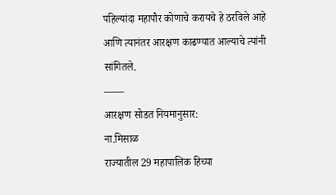पहिल्यांदा महापौर कोणाचे करायचे हे ठरविले आहे आणि त्यानंतर आरक्षण काढण्यात आल्याचे त्यांनी सांगितले.
——
आरक्षण सोडत नियमानुसार:
ना.मिसाळ
राज्यातील 29 महापालिक हिच्या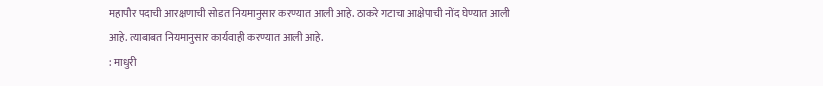महापौर पदाची आरक्षणाची सोडत नियमानुसार करण्यात आली आहे. ठाकरे गटाचा आक्षेपाची नोंद घेण्यात आली आहे. त्याबाबत नियमानुसार कार्यवाही करण्यात आली आहे.
: माधुरी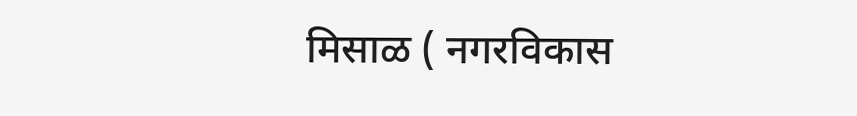मिसाळ ( नगरविकास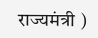राज्यमंत्री )